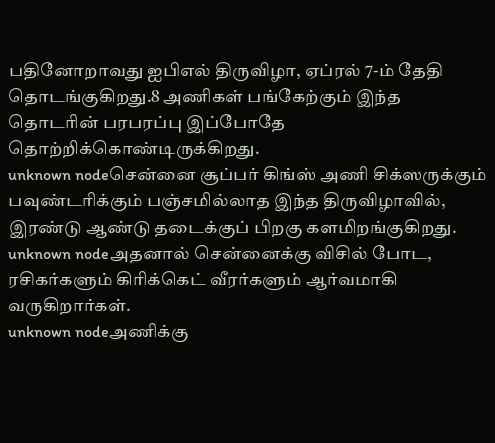பதினோறாவது ஐபிஎல் திருவிழா, ஏப்ரல் 7-ம் தேதி தொடங்குகிறது.8 அணிகள் பங்கேற்கும் இந்த தொடரின் பரபரப்பு இப்போதே தொற்றிக்கொண்டிருக்கிறது.
unknown nodeசென்னை சூப்பர் கிங்ஸ் அணி சிக்ஸருக்கும் பவுண்டரிக்கும் பஞ்சமில்லாத இந்த திருவிழாவில், இரண்டு ஆண்டு தடைக்குப் பிறகு களமிறங்குகிறது.
unknown nodeஅதனால் சென்னைக்கு விசில் போட, ரசிகர்களும் கிரிக்கெட் வீரர்களும் ஆர்வமாகி வருகிறார்கள்.
unknown nodeஅணிக்கு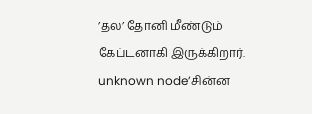’தல’ தோனி மீண்டும் கேப்டனாகி இருக்கிறார்.
unknown node’சின்ன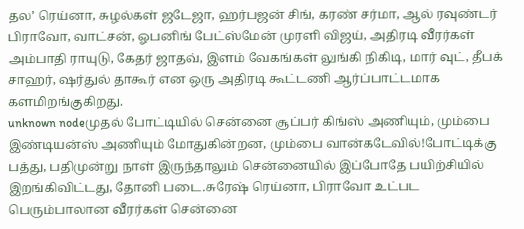தல’ ரெய்னா, சுழல்கள் ஜடேஜா, ஹர்பஜன் சிங், கரண் சர்மா, ஆல் ரவுண்டர் பிராவோ, வாட்சன், ஓபனிங் பேட்ஸ்மேன் முரளி விஜய், அதிரடி வீரர்கள் அம்பாதி ராயுடு, கேதர் ஜாதவ், இளம் வேகங்கள் லுங்கி நிகிடி, மார் வுட், தீபக் சாஹர், ஷர்துல் தாகூர் என ஒரு அதிரடி கூட்டணி ஆர்ப்பாட்டமாக களமிறங்குகிறது.
unknown nodeமுதல் போட்டியில் சென்னை சூப்பர் கிங்ஸ் அணியும், மும்பை இண்டியன்ஸ் அணியும் மோதுகின்றன, மும்பை வான்கடேவில்!போட்டிக்கு பத்து, பதிமுன்று நாள் இருந்தாலும் சென்னையில் இப்போதே பயிற்சியில் இறங்கிவிட்டது, தோனி படை.சுரேஷ் ரெய்னா, பிராவோ உட்பட பெரும்பாலான வீரர்கள் சென்னை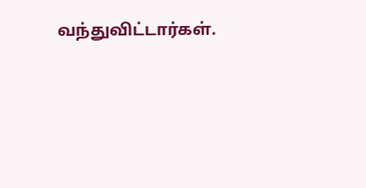வந்துவிட்டார்கள்.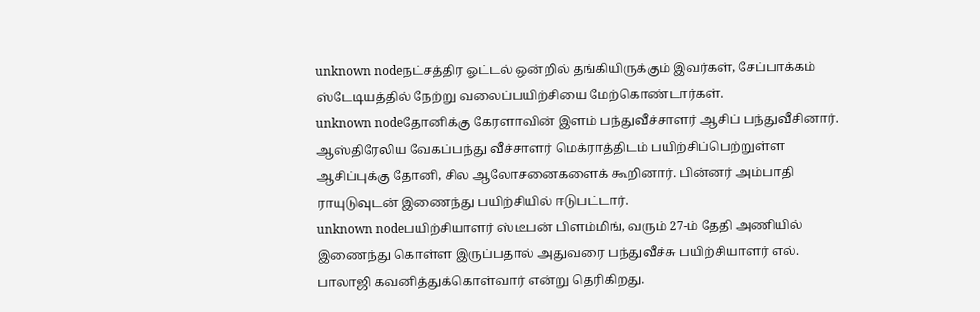unknown nodeநட்சத்திர ஓட்டல் ஒன்றில் தங்கியிருக்கும் இவர்கள், சேப்பாக்கம் ஸ்டேடியத்தில் நேற்று வலைப்பயிற்சியை மேற்கொண்டார்கள்.
unknown nodeதோனிக்கு கேரளாவின் இளம் பந்துவீச்சாளர் ஆசிப் பந்துவீசினார். ஆஸ்திரேலிய வேகப்பந்து வீச்சாளர் மெக்ராத்திடம் பயிற்சிப்பெற்றுள்ள ஆசிப்புக்கு தோனி, சில ஆலோசனைகளைக் கூறினார். பின்னர் அம்பாதி ராயுடுவுடன் இணைந்து பயிற்சியில் ஈடுபட்டார்.
unknown nodeபயிற்சியாளர் ஸ்டீபன் பிளம்மிங், வரும் 27-ம் தேதி அணியில் இணைந்து கொள்ள இருப்பதால் அதுவரை பந்துவீச்சு பயிற்சியாளர் எல். பாலாஜி கவனித்துக்கொள்வார் என்று தெரிகிறது.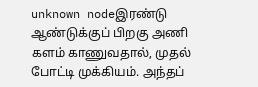unknown nodeஇரண்டு ஆண்டுக்குப் பிறகு அணி களம் காணுவதால், முதல் போட்டி முக்கியம். அந்தப்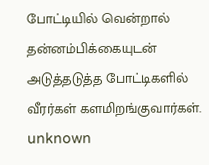போட்டியில் வென்றால் தன்னம்பிக்கையுடன் அடுத்தடுத்த போட்டிகளில் வீரர்கள் களமிறங்குவார்கள்.
unknown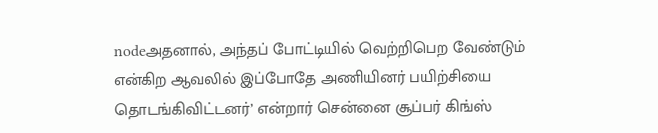nodeஅதனால், அந்தப் போட்டியில் வெற்றிபெற வேண்டும் என்கிற ஆவலில் இப்போதே அணியினர் பயிற்சியை தொடங்கிவிட்டனர்’ என்றார் சென்னை சூப்பர் கிங்ஸ்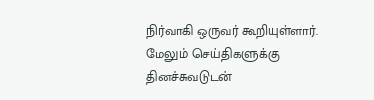நிர்வாகி ஒருவர் கூறியுள்ளார்.
மேலும் செய்திகளுக்கு தினச்சுவடுடன்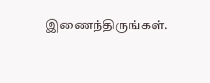இணைந்திருங்கள்.